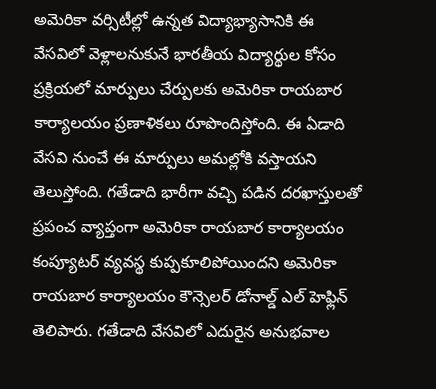అమెరికా వర్సిటీల్లో ఉన్నత విద్యాభ్యాసానికి ఈ వేసవిలో వెళ్లాలనుకునే భారతీయ విద్యార్థుల కోసం ప్రక్రియలో మార్పులు చేర్పులకు అమెరికా రాయబార కార్యాలయం ప్రణాళికలు రూపొందిస్తోంది. ఈ ఏడాది వేసవి నుంచే ఈ మార్పులు అమల్లోకి వస్తాయని తెలుస్తోంది. గతేడాది భారీగా వచ్చి పడిన దరఖాస్తులతో ప్రపంచ వ్యాప్తంగా అమెరికా రాయబార కార్యాలయం కంప్యూటర్ వ్యవస్థ కుప్పకూలిపోయిందని అమెరికా రాయబార కార్యాలయం కౌన్సెలర్ డోనాల్డ్ ఎల్ హెఫ్లిన్ తెలిపారు. గతేడాది వేసవిలో ఎదురైన అనుభవాల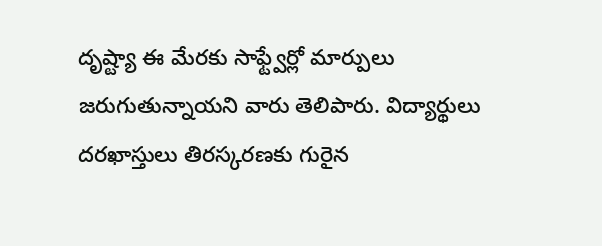దృష్ట్యా ఈ మేరకు సాఫ్ట్వేర్లో మార్పులు జరుగుతున్నాయని వారు తెలిపారు. విద్యార్థులు దరఖాస్తులు తిరస్కరణకు గురైన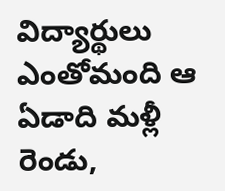విద్యార్థులు ఎంతోమంది ఆ ఏడాది మళ్లీ రెండు,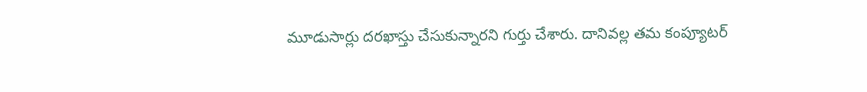మూడుసార్లు దరఖాస్తు చేసుకున్నారని గుర్తు చేశారు. దానివల్ల తమ కంప్యూటర్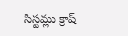సిస్టమ్లు క్రాష్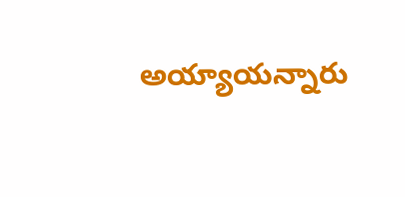అయ్యాయన్నారు